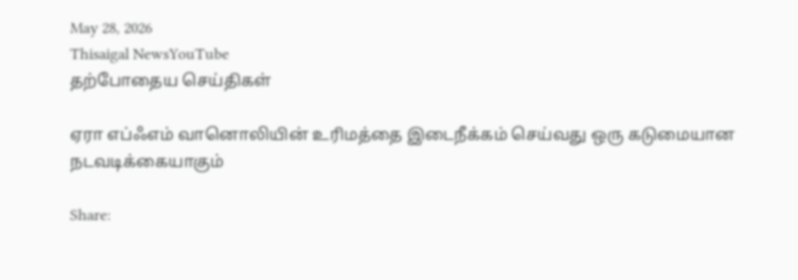May 28, 2026
Thisaigal NewsYouTube
தற்போதைய செய்திகள்

ஏரா எப்ஃஎம் வானொலியின் உரிமத்தை இடைநீக்கம் செய்வது ஒரு கடுமையான நடவடிக்கையாகும்

Share: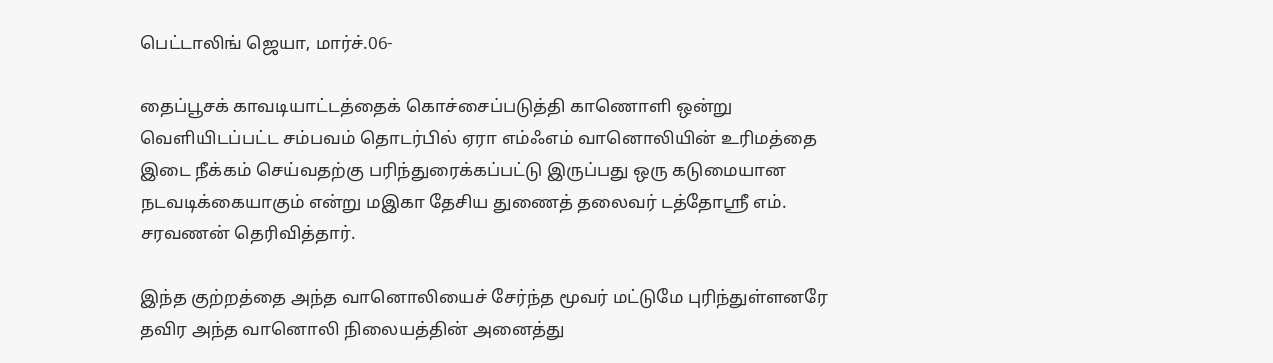பெட்டாலிங் ஜெயா, மார்ச்.06-

தைப்பூசக் காவடியாட்டத்தைக் கொச்சைப்படுத்தி காணொளி ஒன்று வெளியிடப்பட்ட சம்பவம் தொடர்பில் ஏரா எம்ஃஎம் வானொலியின் உரிமத்தை இடை நீக்கம் செய்வதற்கு பரிந்துரைக்கப்பட்டு இருப்பது ஒரு கடுமையான நடவடிக்கையாகும் என்று மஇகா தேசிய துணைத் தலைவர் டத்தோஸ்ரீ எம். சரவணன் தெரிவித்தார்.

இந்த குற்றத்தை அந்த வானொலியைச் சேர்ந்த மூவர் மட்டுமே புரிந்துள்ளனரே தவிர அந்த வானொலி நிலையத்தின் அனைத்து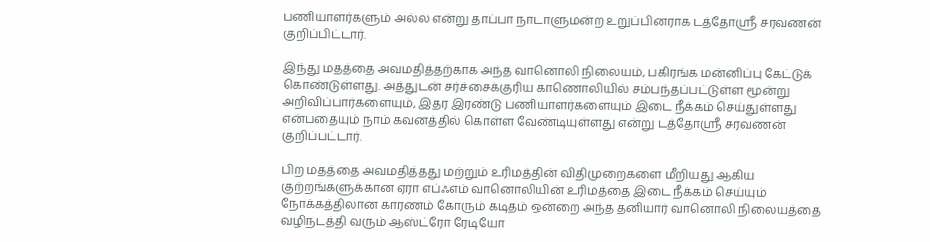பணியாளர்களும் அல்ல என்று தாப்பா நாடாளுமன்ற உறுப்பினராக டத்தோஸ்ரீ சரவணன் குறிப்பிட்டார்.

இந்து மதத்தை அவமதித்தற்காக அந்த வானொலி நிலையம், பகிரங்க மன்னிப்பு கேட்டுக் கொண்டுள்ளது. அத்துடன் சர்ச்சைக்குரிய காணொலியில் சம்பந்தப்பட்டுள்ள மூன்று அறிவிப்பார்களையும், இதர இரண்டு பணியாளர்களையும் இடை நீக்கம் செய்துள்ளது என்பதையும் நாம் கவனத்தில் கொள்ள வேண்டியுள்ளது என்று டத்தோஸ்ரீ சரவணன் குறிப்பட்டார்.

பிற மதத்தை அவமதித்தது மற்றும் உரிமத்தின் விதிமுறைகளை மீறியது ஆகிய குற்றங்களுக்கான ஏரா எப்ஃஎம் வானொலியின் உரிமத்தை இடை நீக்கம் செய்யும் நோக்கத்திலான காரணம் கோரும் கடிதம் ஒன்றை அந்த தனியார் வானொலி நிலையத்தை வழிநடத்தி வரும் ஆஸ்ட்ரோ ரேடியோ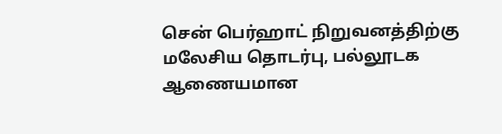சென் பெர்ஹாட் நிறுவனத்திற்கு மலேசிய தொடர்பு, பல்லூடக ஆணையமான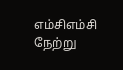எம்சிஎம்சி நேற்று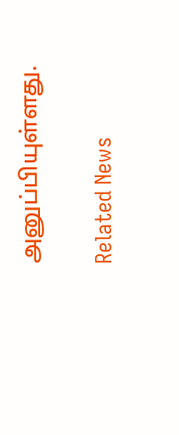அனுப்பியுள்ளது.

Related News